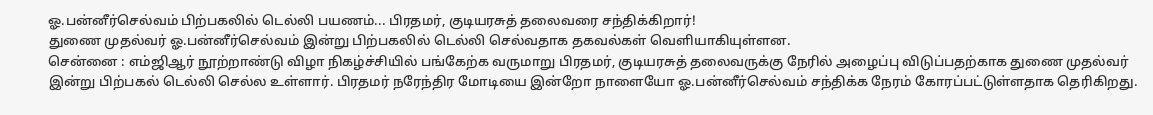ஓ.பன்னீர்செல்வம் பிற்பகலில் டெல்லி பயணம்... பிரதமர், குடியரசுத் தலைவரை சந்திக்கிறார்!
துணை முதல்வர் ஓ.பன்னீர்செல்வம் இன்று பிற்பகலில் டெல்லி செல்வதாக தகவல்கள் வெளியாகியுள்ளன.
சென்னை : எம்ஜிஆர் நூற்றாண்டு விழா நிகழ்ச்சியில் பங்கேற்க வருமாறு பிரதமர், குடியரசுத் தலைவருக்கு நேரில் அழைப்பு விடுப்பதற்காக துணை முதல்வர் இன்று பிற்பகல் டெல்லி செல்ல உள்ளார். பிரதமர் நரேந்திர மோடியை இன்றோ நாளையோ ஓ.பன்னீர்செல்வம் சந்திக்க நேரம் கோரப்பட்டுள்ளதாக தெரிகிறது.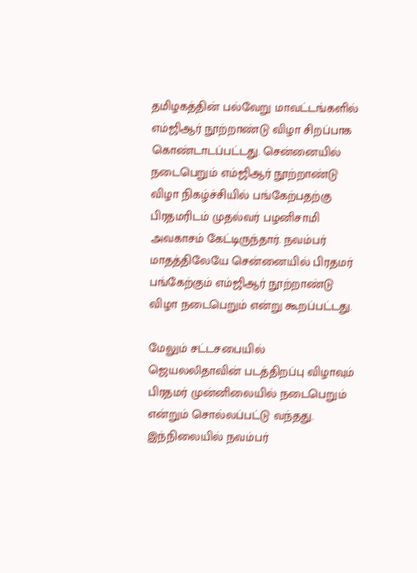தமிழகத்தின் பல்வேறு மாவட்டங்களில் எம்ஜிஆர் நூற்றாண்டு விழா சிறப்பாக கொண்டாடப்பட்டது. சென்னையில் நடைபெறும் எம்ஜிஆர் நூற்றாண்டு விழா நிகழ்ச்சியில் பங்கேற்பதற்கு பிரதமரிடம் முதல்வர் பழனிசாமி அவகாசம் கேட்டிருந்தார். நவம்பர் மாதத்திலேயே சென்னையில் பிரதமர் பங்கேற்கும் எம்ஜிஆர் நூற்றாண்டு விழா நடைபெறும் என்று கூறப்பட்டது.

மேலும் சட்டசபையில் ஜெயலலிதாவின் படத்திறப்பு விழாவும் பிரதமர் முன்னிலையில் நடைபெறும் என்றும் சொல்லப்பட்டு வந்தது. இந்நிலையில் நவம்பர்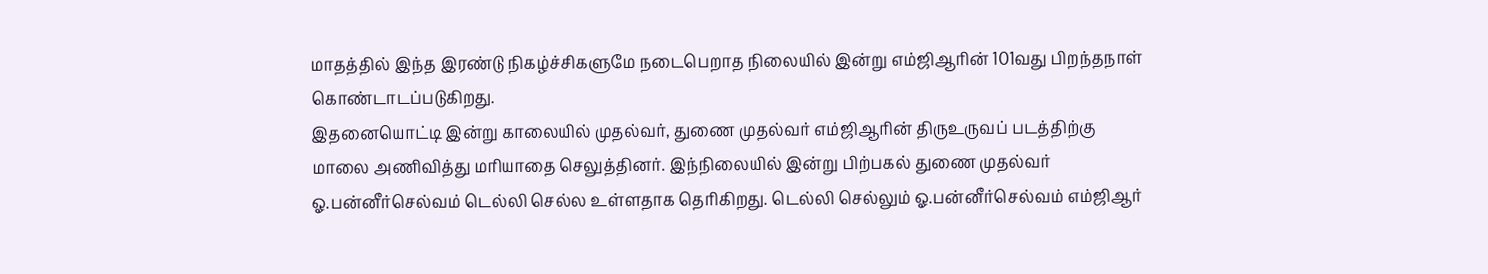மாதத்தில் இந்த இரண்டு நிகழ்ச்சிகளுமே நடைபெறாத நிலையில் இன்று எம்ஜிஆரின் 101வது பிறந்தநாள் கொண்டாடப்படுகிறது.
இதனையொட்டி இன்று காலையில் முதல்வர், துணை முதல்வர் எம்ஜிஆரின் திருஉருவப் படத்திற்கு மாலை அணிவித்து மரியாதை செலுத்தினர். இந்நிலையில் இன்று பிற்பகல் துணை முதல்வர் ஓ.பன்னீர்செல்வம் டெல்லி செல்ல உள்ளதாக தெரிகிறது. டெல்லி செல்லும் ஓ.பன்னீர்செல்வம் எம்ஜிஆர்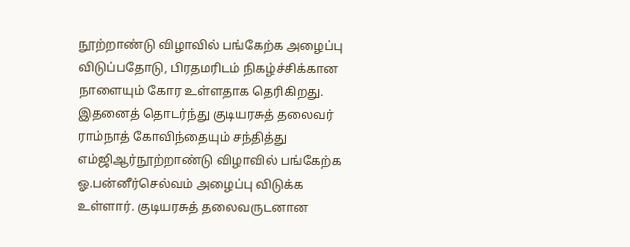நூற்றாண்டு விழாவில் பங்கேற்க அழைப்பு விடுப்பதோடு, பிரதமரிடம் நிகழ்ச்சிக்கான நாளையும் கோர உள்ளதாக தெரிகிறது.
இதனைத் தொடர்ந்து குடியரசுத் தலைவர் ராம்நாத் கோவிந்தையும் சந்தித்து எம்ஜிஆர்நூற்றாண்டு விழாவில் பங்கேற்க ஓ.பன்னீர்செல்வம் அழைப்பு விடுக்க உள்ளார். குடியரசுத் தலைவருடனான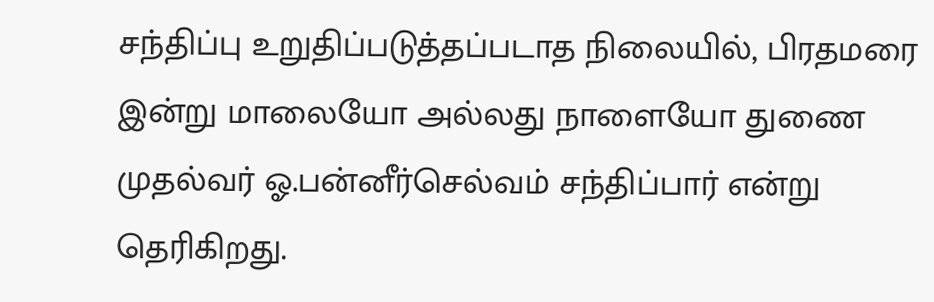சந்திப்பு உறுதிப்படுத்தப்படாத நிலையில், பிரதமரை இன்று மாலையோ அல்லது நாளையோ துணை முதல்வர் ஓ.பன்னீர்செல்வம் சந்திப்பார் என்று தெரிகிறது.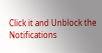Click it and Unblock the Notifications